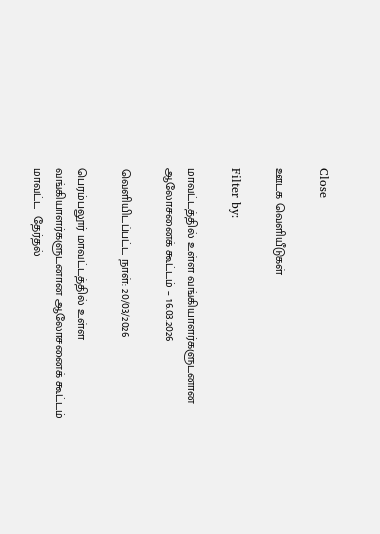Close

ஊடக வெளியீடுகள்

Filter by:

மாவட்டத்தில் உள்ள வங்கியாளர்களுடனான ஆலோசனைக் கூட்டம் – 16.03.2026

வெளியிடப்பட்ட நாள்: 20/03/2026

பெரம்பலூர் மாவட்டத்தில் உள்ள வங்கியாளர்களுடனான ஆலோசனைக் கூட்டம்  மாவட்ட  தேர்தல்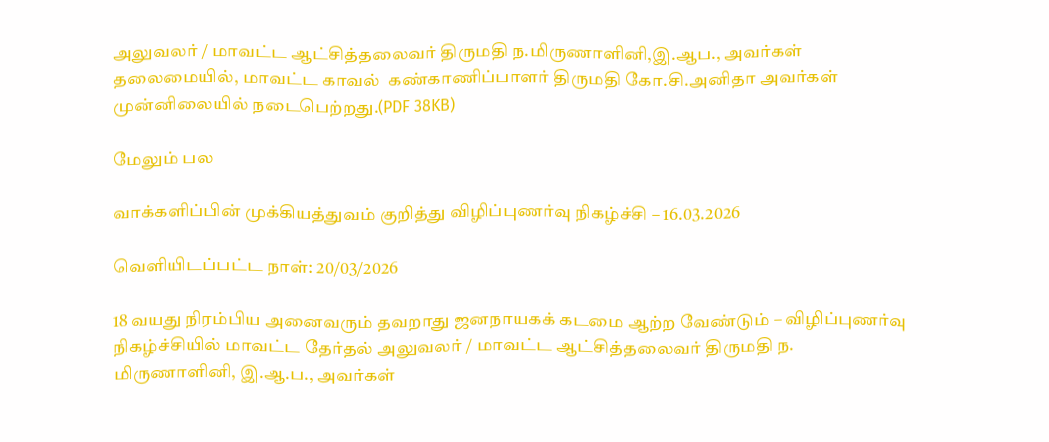அலுவலர் / மாவட்ட ஆட்சித்தலைவர் திருமதி ந.மிருணாளினி,இ.ஆப., அவர்கள் தலைமையில், மாவட்ட காவல்  கண்காணிப்பாளர் திருமதி கோ.சி.அனிதா அவர்கள் முன்னிலையில் நடைபெற்றது.(PDF 38KB)

மேலும் பல

வாக்களிப்பின் முக்கியத்துவம் குறித்து விழிப்புணர்வு நிகழ்ச்சி – 16.03.2026

வெளியிடப்பட்ட நாள்: 20/03/2026

18 வயது நிரம்பிய அனைவரும் தவறாது ஜனநாயகக் கடமை ஆற்ற வேண்டும் – விழிப்புணர்வு நிகழ்ச்சியில் மாவட்ட தேர்தல் அலுவலர் / மாவட்ட ஆட்சித்தலைவர் திருமதி ந. மிருணாளினி, இ.ஆ.ப., அவர்கள்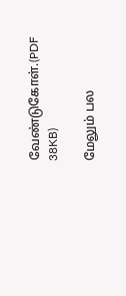வேண்டுகோள்.(PDF 38KB)

மேலும் பல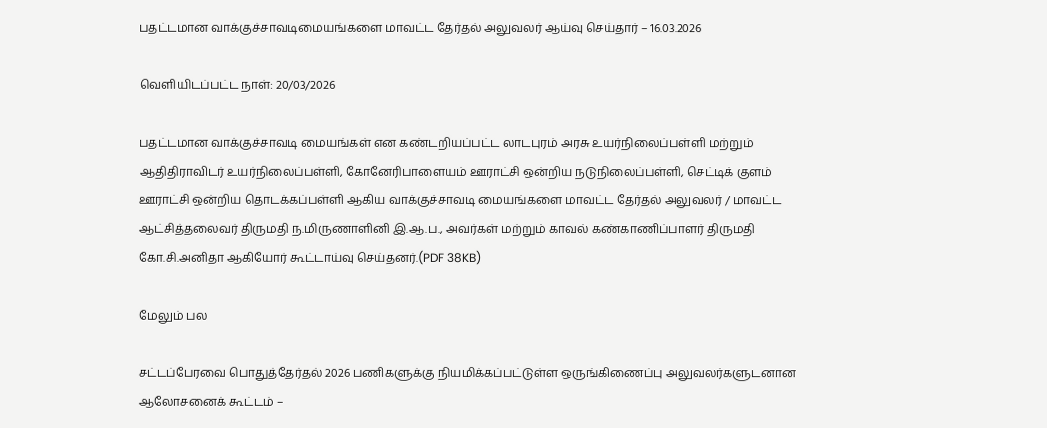பதட்டமான வாக்குச்சாவடிமையங்களை மாவட்ட தேர்தல் அலுவலர் ஆய்வு செய்தார் – 16.03.2026

வெளியிடப்பட்ட நாள்: 20/03/2026

பதட்டமான வாக்குச்சாவடி மையங்கள் என கண்டறியப்பட்ட லாடபுரம் அரசு உயர்நிலைப்பள்ளி மற்றும் ஆதிதிராவிடர் உயர்நிலைப்பள்ளி, கோனேரிபாளையம் ஊராட்சி ஒன்றிய நடுநிலைப்பள்ளி, செட்டிக் குளம் ஊராட்சி ஒன்றிய தொடக்கப்பள்ளி ஆகிய வாக்குச்சாவடி மையங்களை மாவட்ட தேர்தல் அலுவலர் / மாவட்ட ஆட்சித்தலைவர் திருமதி ந.மிருணாளினி இ.ஆ.ப., அவர்கள் மற்றும் காவல் கண்காணிப்பாளர் திருமதி கோ.சி.அனிதா ஆகியோர் கூட்டாய்வு செய்தனர்.(PDF 38KB)

மேலும் பல

சட்டப்பேரவை பொதுத்தேர்தல் 2026 பணிகளுக்கு நியமிக்கப்பட்டுள்ள ஒருங்கிணைப்பு அலுவலர்களுடனான ஆலோசனைக் கூட்டம் –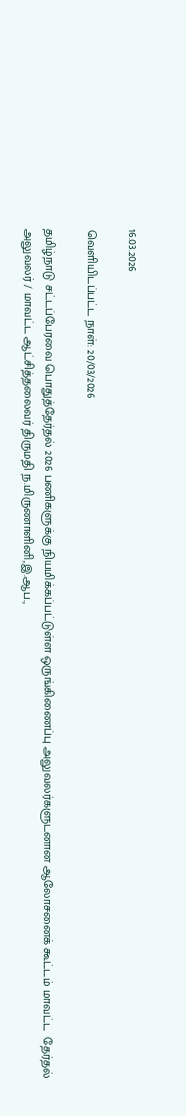16.03.2026

வெளியிடப்பட்ட நாள்: 20/03/2026

தமிழ்நாடு சட்டப்பேரவை பொதுத்தேர்தல் 2026 பணிகளுக்கு நியமிக்கப்பட்டுள்ள ஒருங்கிணைப்பு அலுவலர்களுடனான ஆலோசனைக் கூட்டம் மாவட்ட  தேர்தல் அலுவலர் / மாவட்ட ஆட்சித்தலைவர் திருமதி ந.மிருணாளினி,இ.ஆப.,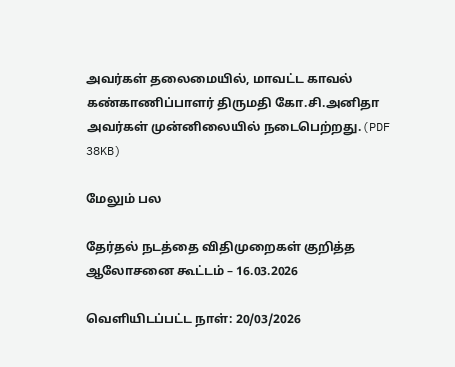அவர்கள் தலைமையில், மாவட்ட காவல்  கண்காணிப்பாளர் திருமதி கோ.சி.அனிதா அவர்கள் முன்னிலையில் நடைபெற்றது.(PDF 38KB)

மேலும் பல

தேர்தல் நடத்தை விதிமுறைகள் குறித்த ஆலோசனை கூட்டம் – 16.03.2026

வெளியிடப்பட்ட நாள்: 20/03/2026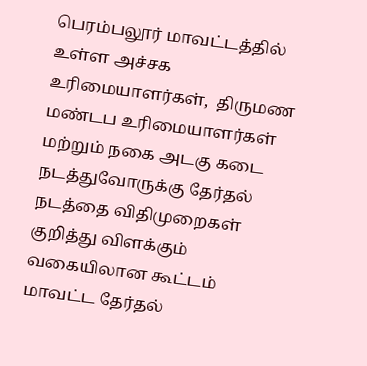பெரம்பலூர் மாவட்டத்தில் உள்ள அச்சக உரிமையாளர்கள்,  திருமண மண்டப உரிமையாளர்கள் மற்றும் நகை அடகு கடை நடத்துவோருக்கு தேர்தல் நடத்தை விதிமுறைகள் குறித்து விளக்கும் வகையிலான கூட்டம் மாவட்ட தேர்தல்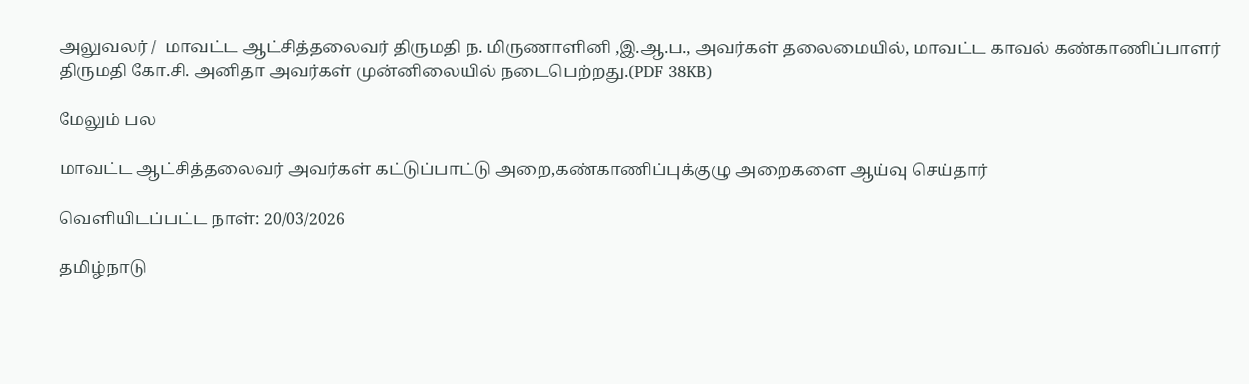அலுவலர் /  மாவட்ட ஆட்சித்தலைவர் திருமதி ந. மிருணாளினி ,இ.ஆ.ப., அவர்கள் தலைமையில், மாவட்ட காவல் கண்காணிப்பாளர் திருமதி கோ.சி. அனிதா அவர்கள் முன்னிலையில் நடைபெற்றது.(PDF 38KB)

மேலும் பல

மாவட்ட ஆட்சித்தலைவர் அவர்கள் கட்டுப்பாட்டு அறை,கண்காணிப்புக்குழு அறைகளை ஆய்வு செய்தார்

வெளியிடப்பட்ட நாள்: 20/03/2026

தமிழ்நாடு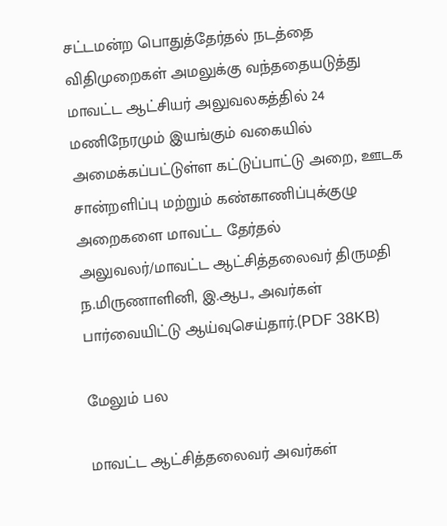சட்டமன்ற பொதுத்தேர்தல் நடத்தை விதிமுறைகள் அமலுக்கு வந்ததையடுத்து மாவட்ட ஆட்சியர் அலுவலகத்தில் 24 மணிநேரமும் இயங்கும் வகையில் அமைக்கப்பட்டுள்ள கட்டுப்பாட்டு அறை, ஊடக சான்றளிப்பு மற்றும் கண்காணிப்புக்குழு அறைகளை மாவட்ட தேர்தல்  அலுவலர்/மாவட்ட ஆட்சித்தலைவர் திருமதி ந.மிருணாளினி, இ.ஆப., அவர்கள் பார்வையிட்டு ஆய்வுசெய்தார்.(PDF 38KB)

மேலும் பல

மாவட்ட ஆட்சித்தலைவர் அவர்கள்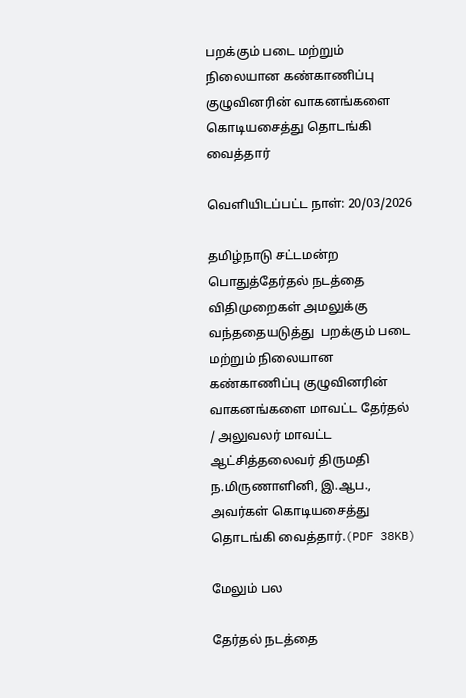பறக்கும் படை மற்றும் நிலையான கண்காணிப்பு குழுவினரின் வாகனங்களை கொடியசைத்து தொடங்கி வைத்தார்

வெளியிடப்பட்ட நாள்: 20/03/2026

தமிழ்நாடு சட்டமன்ற பொதுத்தேர்தல் நடத்தை விதிமுறைகள் அமலுக்கு வந்ததையடுத்து  பறக்கும் படை மற்றும் நிலையான கண்காணிப்பு குழுவினரின் வாகனங்களை மாவட்ட தேர்தல் / அலுவலர் மாவட்ட ஆட்சித்தலைவர் திருமதி ந.மிருணாளினி, இ.ஆப., அவர்கள் கொடியசைத்து தொடங்கி வைத்தார்.(PDF 38KB)

மேலும் பல

தேர்தல் நடத்தை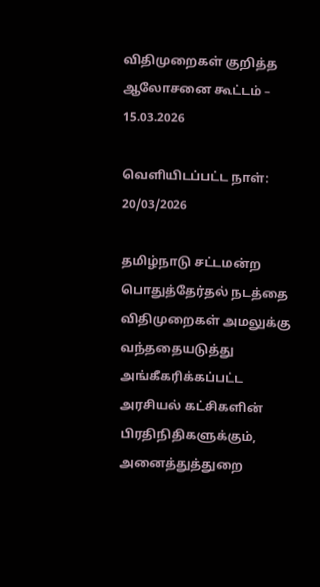விதிமுறைகள் குறித்த ஆலோசனை கூட்டம் – 15.03.2026

வெளியிடப்பட்ட நாள்: 20/03/2026

தமிழ்நாடு சட்டமன்ற பொதுத்தேர்தல் நடத்தை விதிமுறைகள் அமலுக்கு வந்ததையடுத்து  அங்கீகரிக்கப்பட்ட அரசியல் கட்சிகளின் பிரதிநிதிகளுக்கும், அனைத்துத்துறை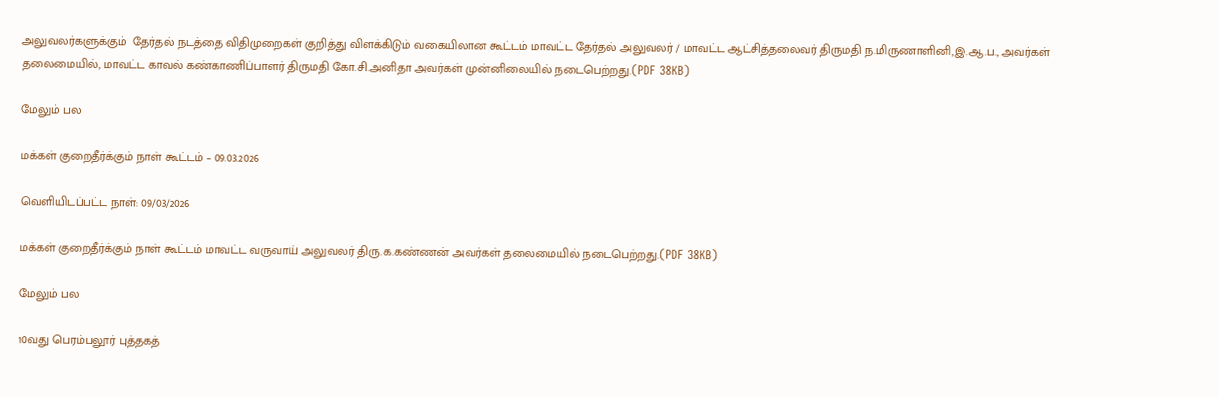அலுவலர்களுக்கும்  தேர்தல் நடத்தை விதிமுறைகள் குறித்து விளக்கிடும் வகையிலான கூட்டம் மாவட்ட தேர்தல் அலுவலர் / மாவட்ட ஆட்சித்தலைவர் திருமதி ந.மிருணாளினி,இ.ஆ.ப., அவர்கள் தலைமையில், மாவட்ட காவல் கண்காணிப்பாளர் திருமதி கோ.சி.அனிதா அவர்கள் முன்னிலையில் நடைபெற்றது.(PDF 38KB)

மேலும் பல

மக்கள் குறைதீர்க்கும் நாள் கூட்டம் – 09.03.2026

வெளியிடப்பட்ட நாள்: 09/03/2026

மக்கள் குறைதீர்க்கும் நாள் கூட்டம் மாவட்ட வருவாய் அலுவலர் திரு.க.கண்ணன் அவர்கள் தலைமையில் நடைபெற்றது.(PDF 38KB)

மேலும் பல

10வது பெரம்பலூர் புத்தகத்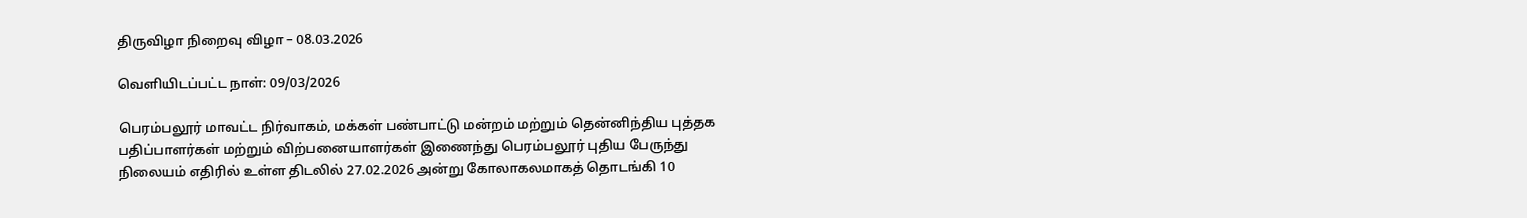திருவிழா நிறைவு விழா – 08.03.2026

வெளியிடப்பட்ட நாள்: 09/03/2026

பெரம்பலூர் மாவட்ட நிர்வாகம், மக்கள் பண்பாட்டு மன்றம் மற்றும் தென்னிந்திய புத்தக பதிப்பாளர்கள் மற்றும் விற்பனையாளர்கள் இணைந்து பெரம்பலூர் புதிய பேருந்து நிலையம் எதிரில் உள்ள திடலில் 27.02.2026 அன்று கோலாகலமாகத் தொடங்கி 10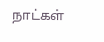நாட்கள்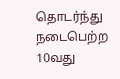தொடர்ந்து நடைபெற்ற 10வது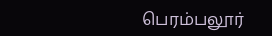பெரம்பலூர்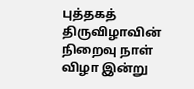புத்தகத் திருவிழாவின் நிறைவு நாள் விழா இன்று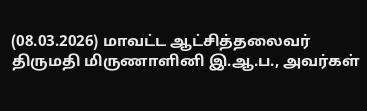(08.03.2026) மாவட்ட ஆட்சித்தலைவர் திருமதி மிருணாளினி இ.ஆ.ப., அவர்கள்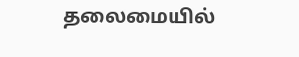தலைமையில்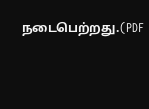நடைபெற்றது.(PDF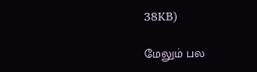38KB)

மேலும் பல